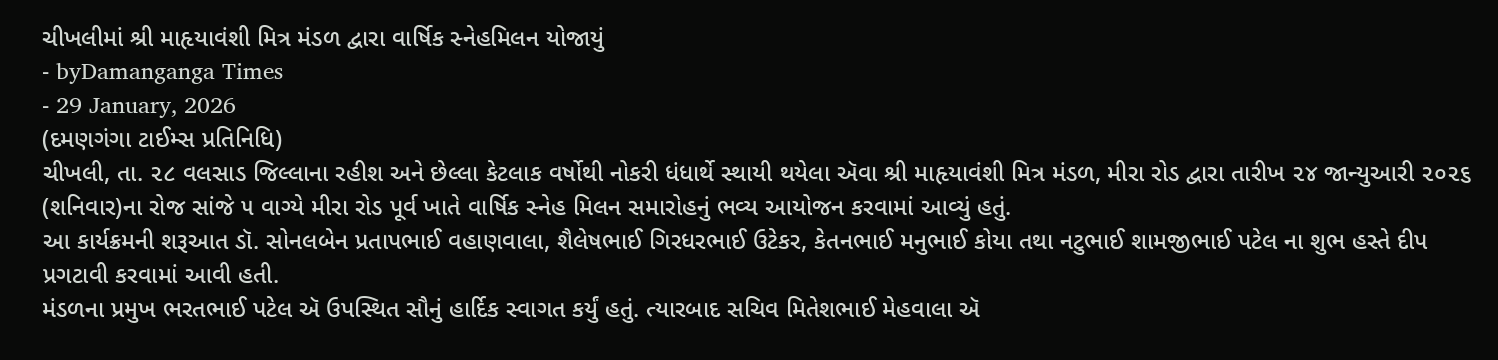ચીખલીમાં શ્રી માહૃયાવંશી મિત્ર મંડળ દ્વારા વાર્ષિક સ્નેહમિલન યોજાયું
- byDamanganga Times
- 29 January, 2026
(દમણગંગા ટાઈમ્સ પ્રતિનિધિ)
ચીખલી, તા. ૨૮ વલસાડ જિલ્લાના રહીશ અને છેલ્લા કેટલાક વર્ષોથી નોકરી ધંધાર્થે સ્થાયી થયેલા ઍવા શ્રી માહૃયાવંશી મિત્ર મંડળ, મીરા રોડ દ્વારા તારીખ ૨૪ જાન્યુઆરી ૨૦૨૬ (શનિવાર)ના રોજ સાંજે ૫ વાગ્યે મીરા રોડ પૂર્વ ખાતે વાર્ષિક સ્નેહ મિલન સમારોહનું ભવ્ય આયોજન કરવામાં આવ્યું હતું.
આ કાર્યક્રમની શરૂઆત ડૉ. સોનલબેન પ્રતાપભાઈ વહાણવાલા, શૈલેષભાઈ ગિરધરભાઈ ઉટેકર, કેતનભાઈ મનુભાઈ કોયા તથા નટુભાઈ શામજીભાઈ પટેલ ના શુભ હસ્તે દીપ પ્રગટાવી કરવામાં આવી હતી.
મંડળના પ્રમુખ ભરતભાઈ પટેલ ઍ ઉપસ્થિત સૌનું હાર્દિક સ્વાગત કર્યું હતું. ત્યારબાદ સચિવ મિતેશભાઈ મેહવાલા ઍ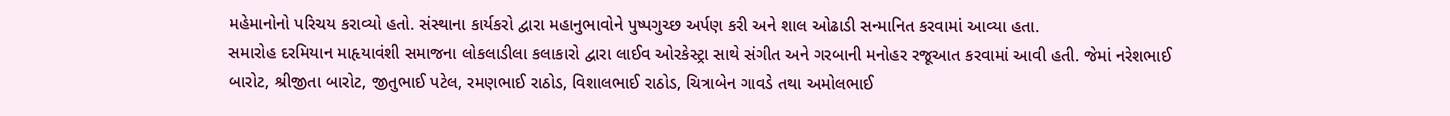મહેમાનોનો પરિચય કરાવ્યો હતો. સંસ્થાના કાર્યકરો દ્વારા મહાનુભાવોને પુષ્પગુચ્છ અર્પણ કરી અને શાલ ઓઢાડી સન્માનિત કરવામાં આવ્યા હતા.
સમારોહ દરમિયાન માહૃયાવંશી સમાજના લોકલાડીલા કલાકારો દ્વારા લાઈવ ઓરકેસ્ટ્રા સાથે સંગીત અને ગરબાની મનોહર રજૂઆત કરવામાં આવી હતી. જેમાં નરેશભાઈ બારોટ, શ્રીજીતા બારોટ, જીતુભાઈ પટેલ, રમણભાઈ રાઠોડ, વિશાલભાઈ રાઠોડ, ચિત્રાબેન ગાવડે તથા અમોલભાઈ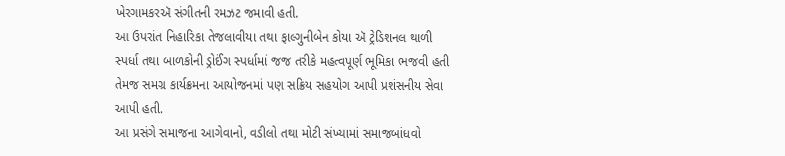ખેરગામકરઍ સંગીતની રમઝટ જમાવી હતી.
આ ઉપરાંત નિહારિકા તેજલાવીયા તથા ફાલ્ગુનીબેન કોયા ઍ ટ્રેડિશનલ થાળી સ્પર્ધા તથા બાળકોની ડ્રોઈંગ સ્પર્ધામાં જજ તરીકે મહત્વપૂર્ણ ભૂમિકા ભજવી હતી તેમજ સમગ્ર કાર્યક્રમના આયોજનમાં પણ સક્રિય સહયોગ આપી પ્રશંસનીય સેવા આપી હતી.
આ પ્રસંગે સમાજના આગેવાનો, વડીલો તથા મોટી સંખ્યામાં સમાજબાંધવો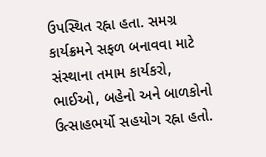ઉપસ્થિત રહ્ના હતા. સમગ્ર કાર્યક્રમને સફળ બનાવવા માટે સંસ્થાના તમામ કાર્યકરો, ભાઈઓ, બહેનો અને બાળકોનો ઉત્સાહભર્યો સહયોગ રહ્ના હતો.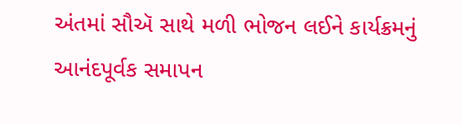અંતમાં સૌઍ સાથે મળી ભોજન લઈને કાર્યક્રમનું આનંદપૂર્વક સમાપન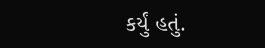કર્યું હતું.